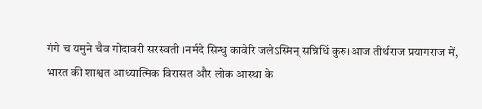गंगे च यमुने चैव गोदावरी सरस्वती ।नर्मदे सिन्धु कावेरि जलेऽस्मिन् सन्निधिं कुरु।आज तीर्थराज प्रयागराज में, भारत की शाश्वत आध्यात्मिक विरासत और लोक आस्था के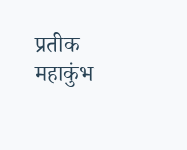प्रतीक महाकुंभ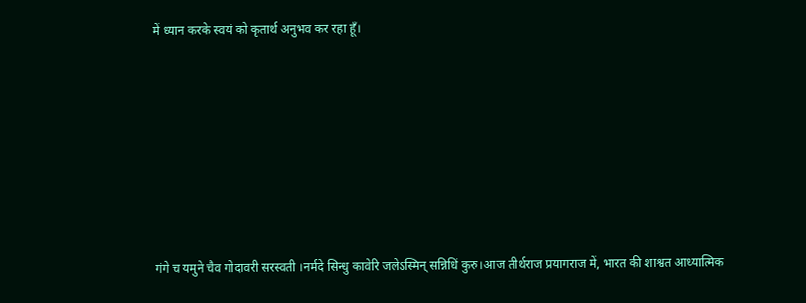में ध्यान करके स्वयं को कृतार्थ अनुभव कर रहा हूँ।









गंगे च यमुने चैव गोदावरी सरस्वती ।नर्मदे सिन्धु कावेरि जलेऽस्मिन् सन्निधिं कुरु।आज तीर्थराज प्रयागराज में, भारत की शाश्वत आध्यात्मिक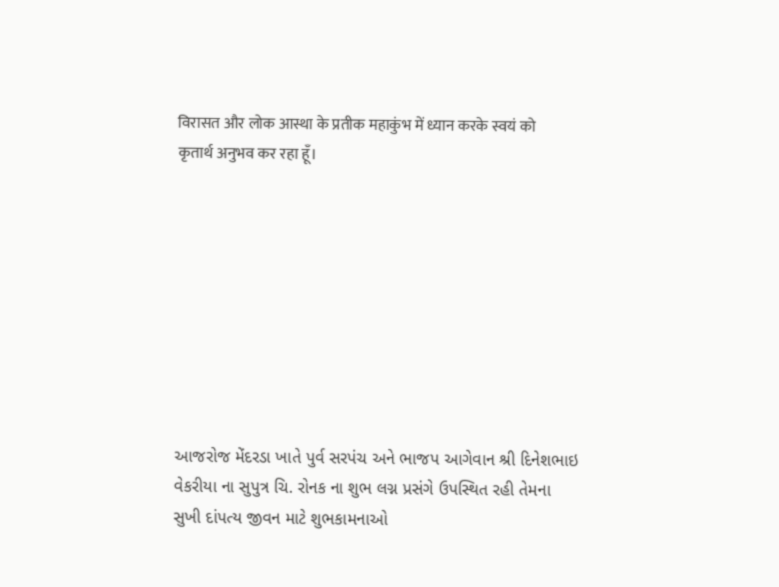विरासत और लोक आस्था के प्रतीक महाकुंभ में ध्यान करके स्वयं को कृतार्थ अनुभव कर रहा हूँ।









આજરોજ મેંદરડા ખાતે પુર્વ સરપંચ અને ભાજપ આગેવાન શ્રી દિનેશભાઇ વેકરીયા ના સુપુત્ર ચિ. રોનક ના શુભ લગ્ન પ્રસંગે ઉપસ્થિત રહી તેમના સુખી દાંપત્ય જીવન માટે શુભકામનાઓ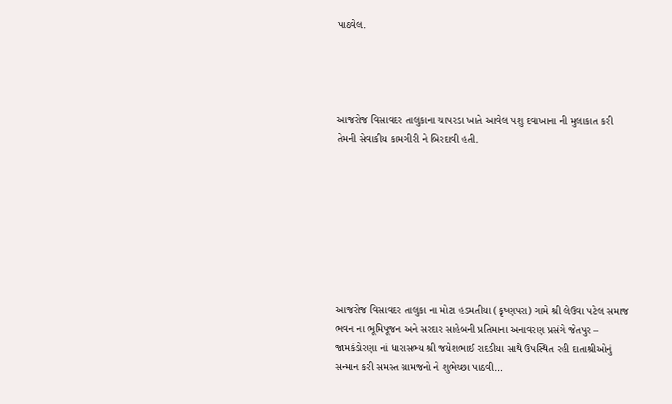પાઠવેલ.




આજરોજ વિસાવદર તાલુકાના ચાપરડા ખાતે આવેલ પશુ દવાખાના ની મુલાકાત કરી તેમની સેવાકીય કામગીરી ને બિરદાવી હતી.








આજરોજ વિસાવદર તાલુકા ના મોટા હડમતીયા (કૃષ્ણપરા) ગામે શ્રી લેઉવા પટેલ સમાજ ભવન ના ભૂમિપૂજન અને સરદાર સાહેબની પ્રતિમાના અનાવરણ પ્રસંગે જેતપુર – જામકંડોરણા નાં ધારાસભ્ય શ્રી જયેશભાઈ રાદડીયા સાથે ઉપસ્થિત રહી દાતાશ્રીઓનું સન્માન કરી સમસ્ત ગ્રામજનો ને શુભેચ્છા પાઠવી…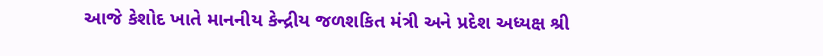આજે કેશોદ ખાતે માનનીય કેન્દ્રીય જળશકિત મંત્રી અને પ્રદેશ અધ્યક્ષ શ્રી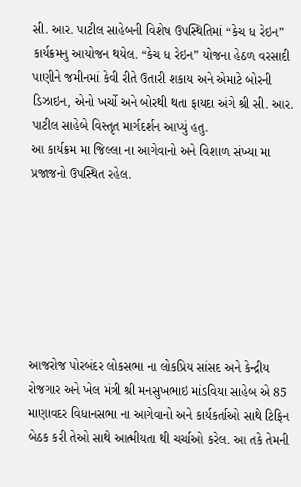સી. આર. પાટીલ સાહેબની વિશેષ ઉપસ્થિતિમાં “કેચ ધ રેઇન” કાર્યક્રમનુ આયોજન થયેલ. “કેચ ધ રેઇન” યોજના હેઠળ વરસાદી પાણીને જમીનમાં કેવી રીતે ઉતારી શકાય અને એમાટે બોરની ડિઝાઇન, એનો ખર્ચો અને બોરથી થતા ફાયદા અંગે શ્રી સી. આર. પાટીલ સાહેબે વિસ્તૃત માર્ગદર્શન આપ્યું હતુ.
આ કાર્યક્રમ મા જિલ્લા ના આગેવાનો અને વિશાળ સંખ્યા મા પ્રજાજનો ઉપસ્થિત રહેલ.







આજરોજ પોરબંદર લોકસભા ના લોકપ્રિય સાંસદ અને કેન્દ્રીય રોજગાર અને ખેલ મંત્રી શ્રી મનસુખભાઇ માંડવિયા સાહેબ એ 85 માણાવદર વિધાનસભા ના આગેવાનો અને કાર્યકર્તાઓ સાથે ટિફિન બેઠક કરી તેઓ સાથે આત્મીયતા થી ચર્ચાઓ કરેલ. આ તકે તેમની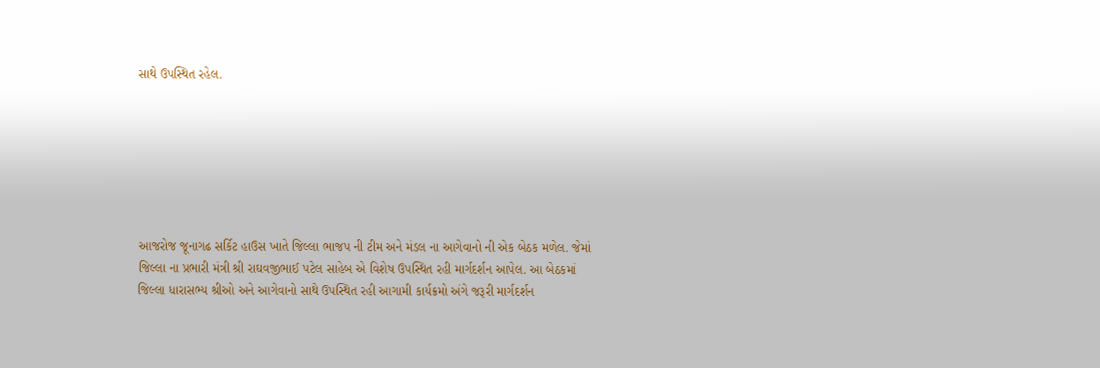સાથે ઉપસ્થિત રહેલ.







આજરોજ જૂનાગઢ સર્કિટ હાઉસ ખાતે જિલ્લા ભાજપ ની ટીમ અને મંડલ ના આગેવાનો ની એક બેઠક મળેલ. જેમાં જિલ્લા ના પ્રભારી મંત્રી શ્રી રાઘવજીભાઈ પટેલ સાહેબ એ વિશેષ ઉપસ્થિત રહી માર્ગદર્શન આપેલ. આ બેઠકમાં જિલ્લા ધારાસભ્ય શ્રીઓ અને આગેવાનો સાથે ઉપસ્થિત રહી આગામી કાર્યક્રમો અંગે જરૂરી માર્ગદર્શન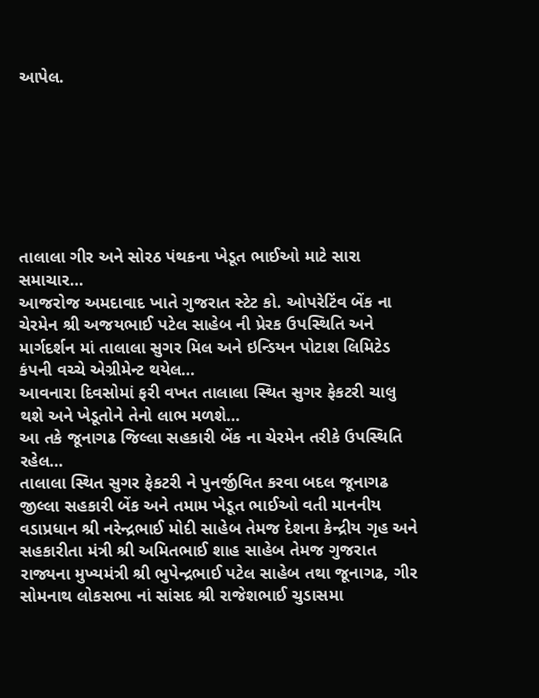આપેલ.







તાલાલા ગીર અને સોરઠ પંથકના ખેડૂત ભાઈઓ માટે સારા સમાચાર…
આજરોજ અમદાવાદ ખાતે ગુજરાત સ્ટેટ કો. ઓપરેટિંવ બેંક ના ચેરમેન શ્રી અજયભાઈ પટેલ સાહેબ ની પ્રેરક ઉપસ્થિતિ અને માર્ગદર્શન માં તાલાલા સુગર મિલ અને ઇન્ડિયન પોટાશ લિમિટેડ કંપની વચ્ચે એગ્રીમેન્ટ થયેલ…
આવનારા દિવસોમાં ફરી વખત તાલાલા સ્થિત સુગર ફેકટરી ચાલુ થશે અને ખેડૂતોને તેનો લાભ મળશે…
આ તકે જૂનાગઢ જિલ્લા સહકારી બેંક ના ચેરમેન તરીકે ઉપસ્થિતિ રહેલ…
તાલાલા સ્થિત સુગર ફેકટરી ને પુનર્જીવિત કરવા બદલ જૂનાગઢ જીલ્લા સહકારી બેંક અને તમામ ખેડૂત ભાઈઓ વતી માનનીય વડાપ્રધાન શ્રી નરેન્દ્રભાઈ મોદી સાહેબ તેમજ દેશના કેન્દ્રીય ગૃહ અને સહકારીતા મંત્રી શ્રી અમિતભાઈ શાહ સાહેબ તેમજ ગુજરાત રાજ્યના મુખ્યમંત્રી શ્રી ભુપેન્દ્રભાઈ પટેલ સાહેબ તથા જૂનાગઢ, ગીર સોમનાથ લોકસભા નાં સાંસદ શ્રી રાજેશભાઈ ચુડાસમા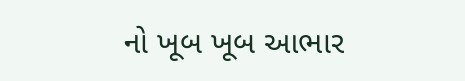નો ખૂબ ખૂબ આભાર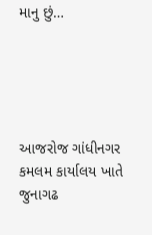માનુ છું…





આજરોજ ગાંધીનગર કમલમ કાર્યાલય ખાતે જુનાગઢ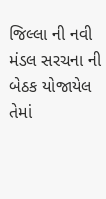જિલ્લા ની નવી મંડલ સરચના ની બેઠક યોજાયેલ તેમાં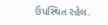ઉપસ્થિત રહેલ.